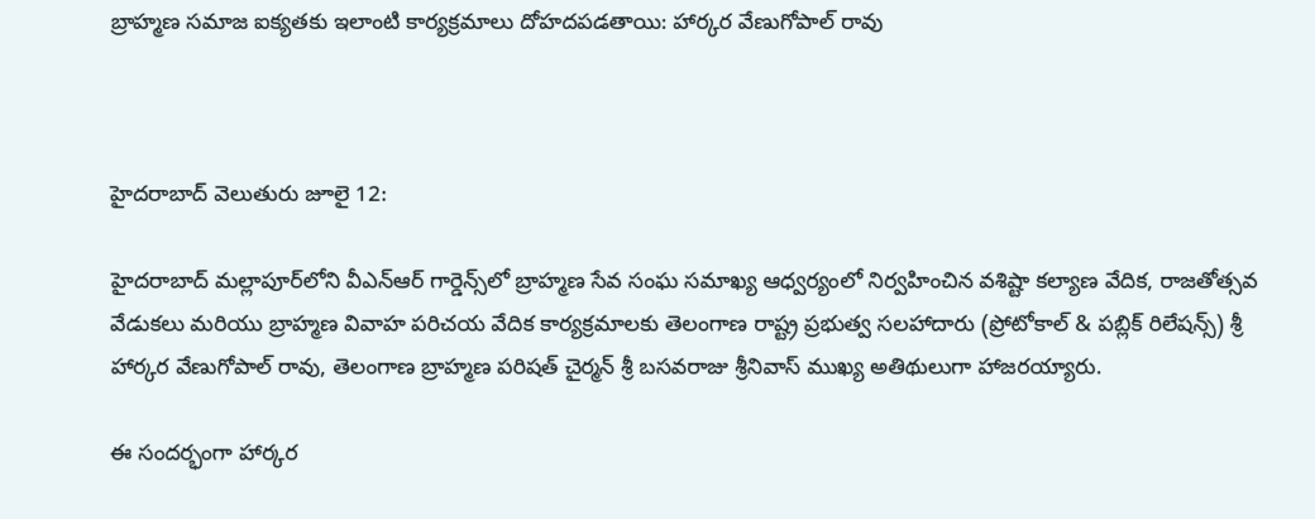బ్రాహ్మణ సమాజ ఐక్యతకు ఇలాంటి కార్యక్రమాలు దోహదపడతాయి: హార్కర వేణుగోపాల్ రావు



హైదరాబాద్ వెలుతురు జూలై 12:

హైదరాబాద్‌ మల్లాపూర్‌లోని వీఎన్‌ఆర్‌ గార్డెన్స్‌లో బ్రాహ్మణ సేవ సంఘ సమాఖ్య ఆధ్వర్యంలో నిర్వహించిన వశిష్టా కల్యాణ వేదిక, రాజతోత్సవ వేడుకలు మరియు బ్రాహ్మణ వివాహ పరిచయ వేదిక కార్యక్రమాలకు తెలంగాణ రాష్ట్ర ప్రభుత్వ సలహాదారు (ప్రోటోకాల్ & పబ్లిక్ రిలేషన్స్) శ్రీ హార్కర వేణుగోపాల్ రావు, తెలంగాణ బ్రాహ్మణ పరిషత్ చైర్మన్ శ్రీ బసవరాజు శ్రీనివాస్ ముఖ్య అతిథులుగా హాజరయ్యారు.

ఈ సందర్భంగా హార్కర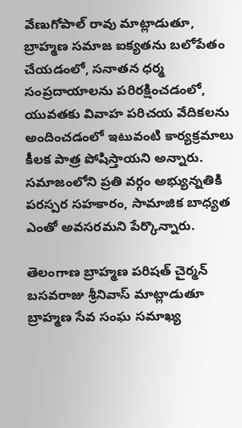వేణుగోపాల్ రావు మాట్లాడుతూ, బ్రాహ్మణ సమాజ ఐక్యతను బలోపేతం చేయడంలో, సనాతన ధర్మ సంప్రదాయాలను పరిరక్షించడంలో, యువతకు వివాహ పరిచయ వేదికలను అందించడంలో ఇటువంటి కార్యక్రమాలు కీలక పాత్ర పోషిస్తాయని అన్నారు. సమాజంలోని ప్రతి వర్గం అభ్యున్నతికి పరస్పర సహకారం, సామాజిక బాధ్యత ఎంతో అవసరమని పేర్కొన్నారు.

తెలంగాణ బ్రాహ్మణ పరిషత్ చైర్మన్ బసవరాజు శ్రీనివాస్ మాట్లాడుతూ బ్రాహ్మణ సేవ సంఘ సమాఖ్య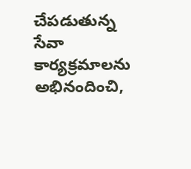చేపడుతున్న సేవా కార్యక్రమాలను అభినందించి,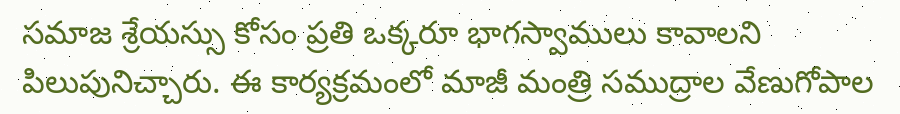సమాజ శ్రేయస్సు కోసం ప్రతి ఒక్కరూ భాగస్వాములు కావాలని పిలుపునిచ్చారు. ఈ కార్యక్రమంలో మాజీ మంత్రి సముద్రాల వేణుగోపాల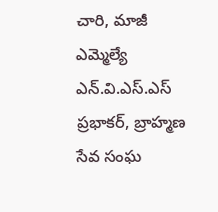చారి, మాజీ ఎమ్మెల్యే ఎన్.వి.ఎస్.ఎస్ ప్రభాకర్, బ్రాహ్మణ సేవ సంఘ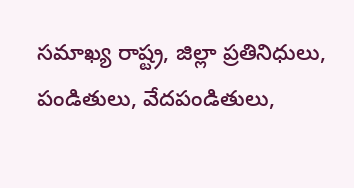సమాఖ్య రాష్ట్ర, జిల్లా ప్రతినిధులు, పండితులు, వేదపండితులు,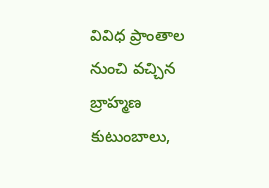వివిధ ప్రాంతాల నుంచి వచ్చిన బ్రాహ్మణ కుటుంబాలు,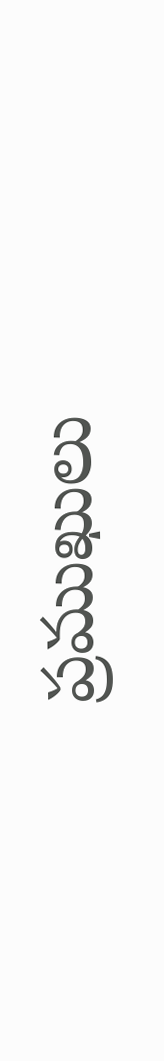ప్రముఖులు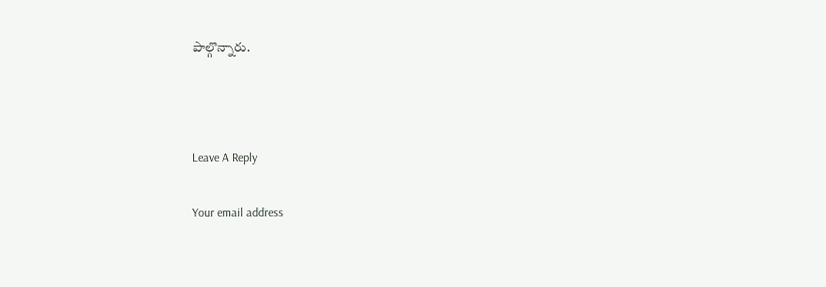పాల్గొన్నారు.



Leave A Reply

Your email address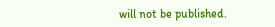will not be published.